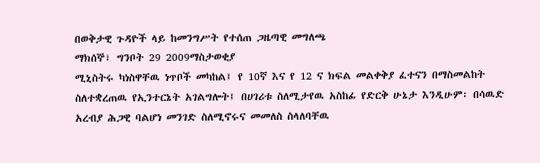በወቅታዊ ጉዳዮች ላይ ከመንግሥት የተሰጠ ጋዜጣዊ መግለጫ
ማክሰኞ፣ ግንቦት 29 2009ማስታወቂያ
ሚኒስትሩ ካነስዋቸዉ ነጥቦች መካከል፤ የ 10ኛ እና የ 12 ና ክፍል መልቀቅያ ፈተናን በማስመልከት ስለተቋረጠዉ የኢንተርኔት አገልግሎት፤ በሀገሪቱ ስለሚታየዉ አስከፊ የድርቅ ሁኔታ እንዲሁም፡ በሳዉድ አረብያ ሕጋዊ ባልሆነ መንገድ ስለሚኖሩና መመለስ ስላለባቸዉ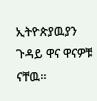ኢትዮጵያዉያን ጉዳይ ዋና ዋናዎቹ ናቸዉ።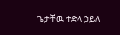ጌታቸዉ ተድላ ኃይለ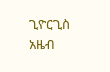ጊዮርጊስ
አዜብ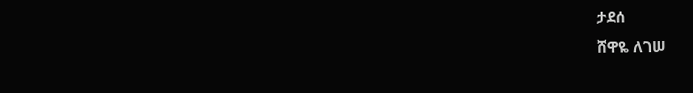ታደሰ
ሸዋዬ ለገሠ